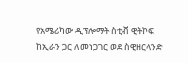የአሜሪካው ዲፕሎማት ስቲቭ ዊትኮፍ ከኢራን ጋር ለመነጋገር ወደ ስዊዘርላንድ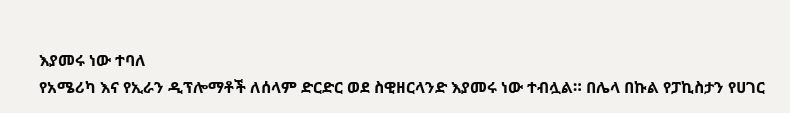እያመሩ ነው ተባለ
የአሜሪካ እና የኢራን ዲፕሎማቶች ለሰላም ድርድር ወደ ስዊዘርላንድ እያመሩ ነው ተብሏል። በሌላ በኩል የፓኪስታን የሀገር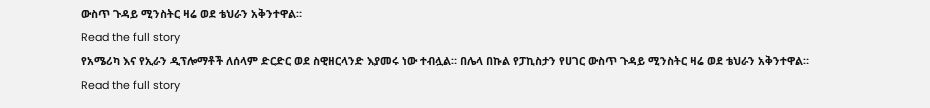ውስጥ ጉዳይ ሚንስትር ዛሬ ወደ ቴህራን አቅንተዋል።
Read the full story
የአሜሪካ እና የኢራን ዲፕሎማቶች ለሰላም ድርድር ወደ ስዊዘርላንድ እያመሩ ነው ተብሏል። በሌላ በኩል የፓኪስታን የሀገር ውስጥ ጉዳይ ሚንስትር ዛሬ ወደ ቴህራን አቅንተዋል።
Read the full story